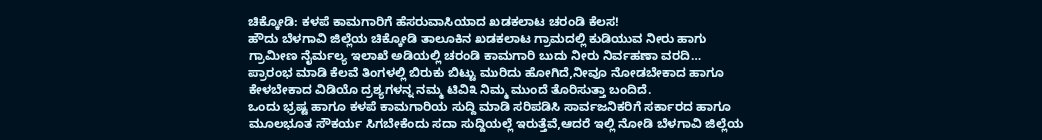ಚಿಕ್ಕೋಡಿ: ಕಳಪೆ ಕಾಮಗಾರಿಗೆ ಹೆಸರುವಾಸಿಯಾದ ಖಡಕಲಾಟ ಚರಂಡಿ ಕೆಲಸ!
ಹೌದು ಬೆಳಗಾವಿ ಜಿಲ್ಲೆಯ ಚಿಕ್ಕೋಡಿ ತಾಲೂಕಿನ ಖಡಕಲಾಟ ಗ್ರಾಮದಲ್ಲಿ ಕುಡಿಯುವ ನೀರು ಹಾಗು ಗ್ರಾಮೀಣ ನೈರ್ಮಲ್ಯ ಇಲಾಖೆ ಅಡಿಯಲ್ಲಿ ಚರಂಡಿ ಕಾಮಗಾರಿ ಬುದು ನೀರು ನಿರ್ವಹಣಾ ವರದಿ…
ಪ್ರಾರಂಭ ಮಾಡಿ ಕೆಲವೆ ತಿಂಗಳಲ್ಲಿ ಬಿರುಕು ಬಿಟ್ಟು ಮುರಿದು ಹೋಗಿದೆ,ನೀವೂ ನೋಡಬೇಕಾದ ಹಾಗೂ ಕೇಳಬೇಕಾದ ವಿಡಿಯೊ ದ್ರಶ್ಯಗಳನ್ನ ನಮ್ಮ ಟಿವಿ೩ ನಿಮ್ಮ ಮುಂದೆ ತೊರಿಸುತ್ತಾ ಬಂದಿದೆ.
ಒಂದು ಭ್ರಷ್ಟ ಹಾಗೂ ಕಳಪೆ ಕಾಮಗಾರಿಯ ಸುದ್ದಿ ಮಾಡಿ ಸರಿಪಡಿಸಿ ಸಾರ್ವಜನಿಕರಿಗೆ ಸರ್ಕಾರದ ಹಾಗೂ ಮೂಲಭೂತ ಸೌಕರ್ಯ ಸಿಗಬೇಕೆಂದು ಸದಾ ಸುದ್ದಿಯಲ್ಲೆ ಇರುತ್ತೆವೆ,ಆದರೆ ಇಲ್ಲಿ ನೋಡಿ ಬೆಳಗಾವಿ ಜಿಲ್ಲೆಯ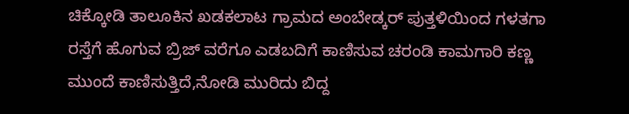ಚಿಕ್ಕೋಡಿ ತಾಲೂಕಿನ ಖಡಕಲಾಟ ಗ್ರಾಮದ ಅಂಬೇಡ್ಕರ್ ಪುತ್ತಳಿಯಿಂದ ಗಳತಗಾ ರಸ್ತೆಗೆ ಹೊಗುವ ಬ್ರಿಜ್ ವರೆಗೂ ಎಡಬದಿಗೆ ಕಾಣಿಸುವ ಚರಂಡಿ ಕಾಮಗಾರಿ ಕಣ್ಣ ಮುಂದೆ ಕಾಣಿಸುತ್ತಿದೆ,ನೋಡಿ ಮುರಿದು ಬಿದ್ದ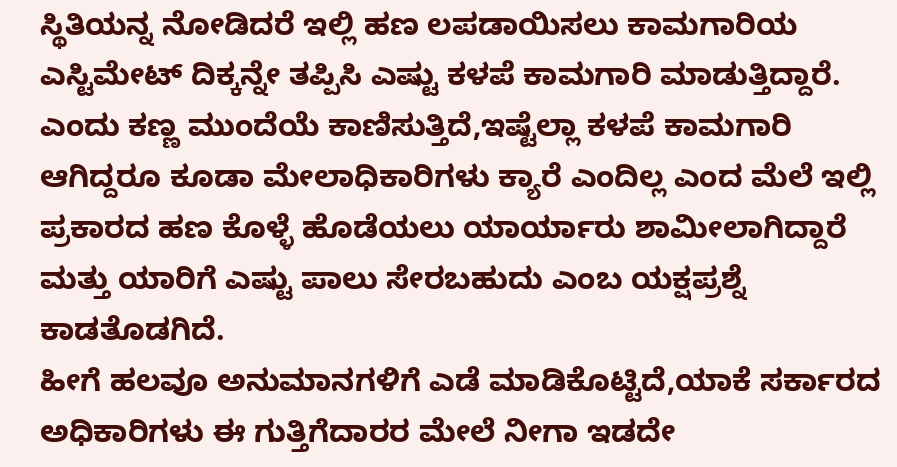ಸ್ಥಿತಿಯನ್ನ ನೋಡಿದರೆ ಇಲ್ಲಿ ಹಣ ಲಪಡಾಯಿಸಲು ಕಾಮಗಾರಿಯ ಎಸ್ಟಿಮೇಟ್ ದಿಕ್ಕನ್ನೇ ತಪ್ಪಿಸಿ ಎಷ್ಟು ಕಳಪೆ ಕಾಮಗಾರಿ ಮಾಡುತ್ತಿದ್ದಾರೆ.
ಎಂದು ಕಣ್ಣ ಮುಂದೆಯೆ ಕಾಣಿಸುತ್ತಿದೆ,ಇಷ್ಟೆಲ್ಲಾ ಕಳಪೆ ಕಾಮಗಾರಿ ಆಗಿದ್ದರೂ ಕೂಡಾ ಮೇಲಾಧಿಕಾರಿಗಳು ಕ್ಯಾರೆ ಎಂದಿಲ್ಲ ಎಂದ ಮೆಲೆ ಇಲ್ಲಿ ಪ್ರಕಾರದ ಹಣ ಕೊಳ್ಳೆ ಹೊಡೆಯಲು ಯಾರ್ಯಾರು ಶಾಮೀಲಾಗಿದ್ದಾರೆ ಮತ್ತು ಯಾರಿಗೆ ಎಷ್ಟು ಪಾಲು ಸೇರಬಹುದು ಎಂಬ ಯಕ್ಷಪ್ರಶ್ನೆ ಕಾಡತೊಡಗಿದೆ.
ಹೀಗೆ ಹಲವೂ ಅನುಮಾನಗಳಿಗೆ ಎಡೆ ಮಾಡಿಕೊಟ್ಟಿದೆ,ಯಾಕೆ ಸರ್ಕಾರದ ಅಧಿಕಾರಿಗಳು ಈ ಗುತ್ತಿಗೆದಾರರ ಮೇಲೆ ನೀಗಾ ಇಡದೇ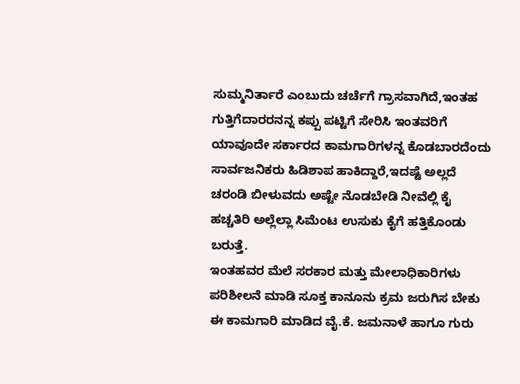ಸುಮ್ಮನಿರ್ತಾರೆ ಎಂಬುದು ಚರ್ಚೆಗೆ ಗ್ರಾಸವಾಗಿದೆ,ಇಂತಹ ಗುತ್ತಿಗೆದಾರರನನ್ನ ಕಪ್ಪು ಪಟ್ಟಿಗೆ ಸೇರಿಸಿ ಇಂತವರಿಗೆ ಯಾವೂದೇ ಸರ್ಕಾರದ ಕಾಮಗಾರಿಗಳನ್ನ ಕೊಡಬಾರದೆಂದು ಸಾರ್ವಜನಿಕರು ಹಿಡಿಶಾಪ ಹಾಕಿದ್ದಾರೆ,ಇದಷ್ಟೆ ಅಲ್ಲದೆ ಚರಂಡಿ ಬೀಳುವದು ಅಷ್ಟೇ ನೊಡಬೇಡಿ ನೀವೆಲ್ಲಿ ಕೈ ಹಚ್ಚತಿರಿ ಅಲ್ಲೆಲ್ಲಾ ಸಿಮೆಂಟ ಉಸುಕು ಕೈಗೆ ಹತ್ತಿಕೊಂಡು ಬರುತ್ತೆ.
ಇಂತಹವರ ಮೆಲೆ ಸರಕಾರ ಮತ್ತು ಮೇಲಾಧಿಕಾರಿಗಳು ಪರಿಶೀಲನೆ ಮಾಡಿ ಸೂಕ್ತ ಕಾನೂನು ಕ್ರಮ ಜರುಗಿಸ ಬೇಕು ಈ ಕಾಮಗಾರಿ ಮಾಡಿದ ವೈ.ಕೆ. ಜಮನಾಳೆ ಹಾಗೂ ಗುರು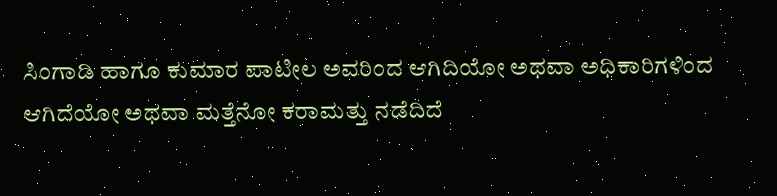ಸಿಂಗಾಡಿ ಹಾಗೂ ಕುಮಾರ ಪಾಟೀಲ ಅವರಿಂದ ಆಗಿದಿಯೋ ಅಥವಾ ಅಧಿಕಾರಿಗಳಿಂದ ಆಗಿದೆಯೋ ಅಥವಾ ಮತ್ತೆನೋ ಕರಾಮತ್ತು ನಡೆದಿದೆ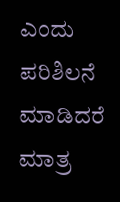ಎಂದು ಪರಿಶಿಲನೆ ಮಾಡಿದರೆ ಮಾತ್ರ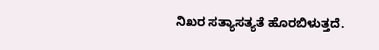ನಿಖರ ಸತ್ಯಾಸತ್ಯತೆ ಹೊರಬಿಳುತ್ತದೆ.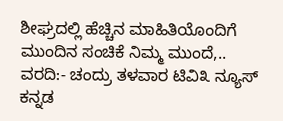ಶೀಘ್ರದಲ್ಲಿ ಹೆಚ್ಚಿನ ಮಾಹಿತಿಯೊಂದಿಗೆ ಮುಂದಿನ ಸಂಚಿಕೆ ನಿಮ್ಮ ಮುಂದೆ,..
ವರದಿ:- ಚಂದ್ರು ತಳವಾರ ಟಿವಿ೩ ನ್ಯೂಸ್ ಕನ್ನಡ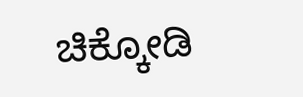ಚಿಕ್ಕೋಡಿ